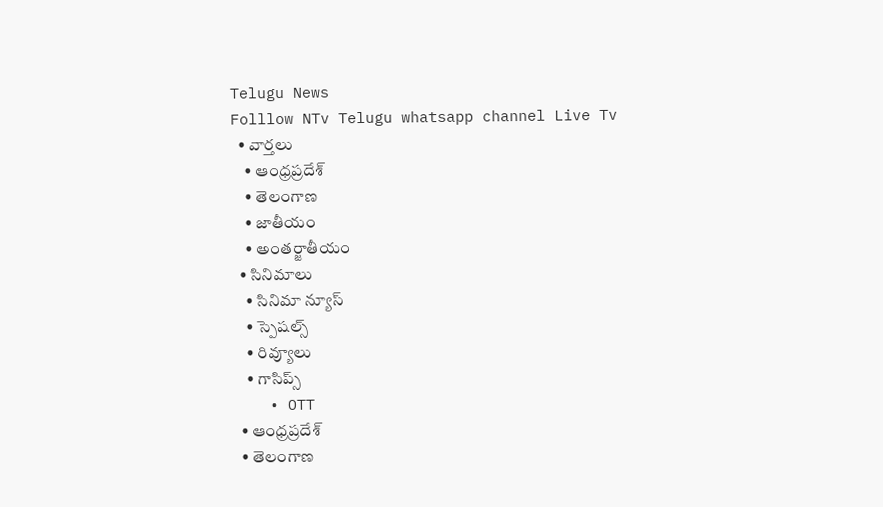Telugu News
Folllow NTv Telugu whatsapp channel Live Tv
  • వార్తలు
    • ఆంధ్రప్రదేశ్
    • తెలంగాణ
    • జాతీయం
    • అంతర్జాతీయం
  • సినిమాలు
    • సినిమా న్యూస్
    • స్పెషల్స్
    • రివ్యూలు
    • గాసిప్స్
    • OTT
  • ఆంధ్రప్రదేశ్
  • తెలంగాణ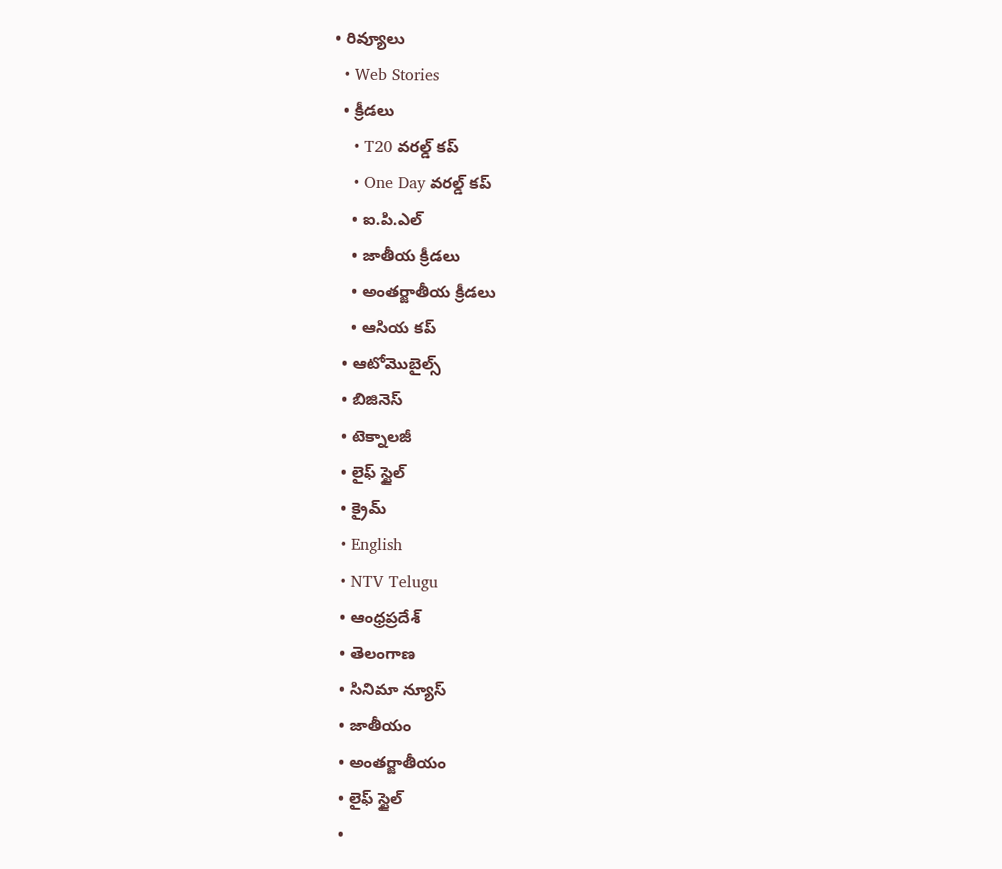• రివ్యూలు
  • Web Stories
  • క్రీడలు
    • T20 వరల్డ్ కప్
    • One Day వరల్డ్ కప్
    • ఐ.పి.ఎల్
    • జాతీయ క్రీడలు
    • అంతర్జాతీయ క్రీడలు
    • ఆసియ కప్
  • ఆటోమొబైల్స్
  • బిజినెస్‌
  • టెక్నాలజీ
  • లైఫ్ స్టైల్
  • క్రైమ్
  • English
  • NTV Telugu
  • ఆంధ్రప్రదేశ్
  • తెలంగాణ
  • సినిమా న్యూస్
  • జాతీయం
  • అంతర్జాతీయం
  • లైఫ్ స్టైల్
  •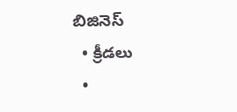బిజినెస్‌
  • క్రీడలు
  •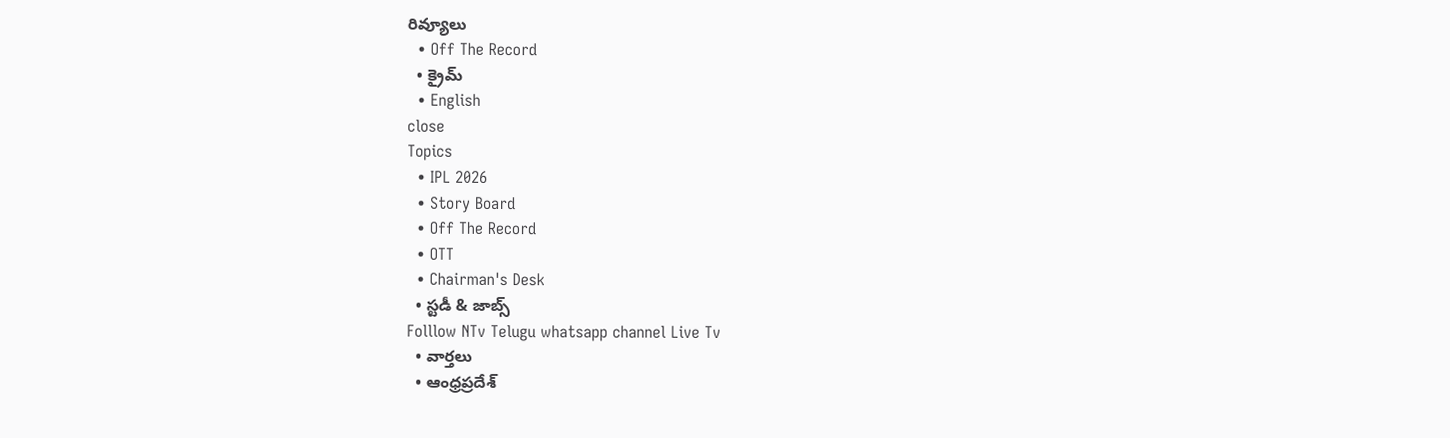రివ్యూలు
  • Off The Record
  • క్రైమ్
  • English
close
Topics
  • IPL 2026
  • Story Board
  • Off The Record
  • OTT
  • Chairman's Desk
  • స్టడీ & జాబ్స్
Folllow NTv Telugu whatsapp channel Live Tv
  • వార్తలు
  • ఆంధ్రప్రదేశ్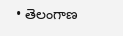• తెలంగాణ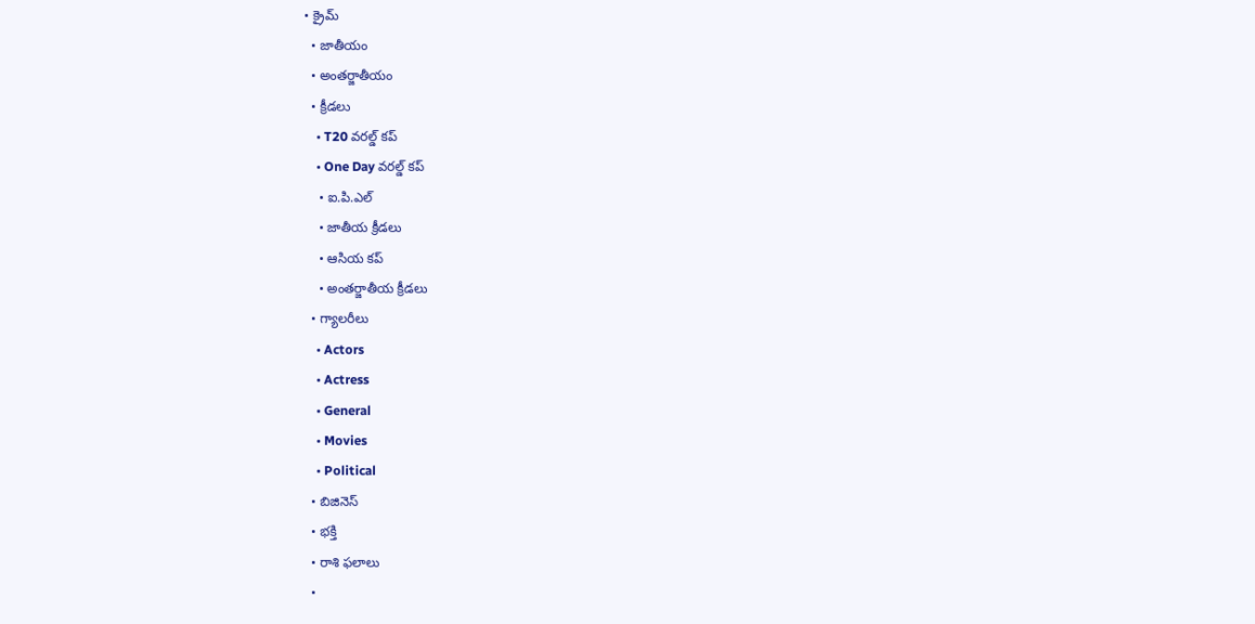• క్రైమ్
  • జాతీయం
  • అంతర్జాతీయం
  • క్రీడలు
    • T20 వరల్డ్ కప్
    • One Day వరల్డ్ కప్
    • ఐ.పి.ఎల్
    • జాతీయ క్రీడలు
    • ఆసియ కప్
    • అంతర్జాతీయ క్రీడలు
  • గ్యాలరీలు
    • Actors
    • Actress
    • General
    • Movies
    • Political
  • బిజినెస్‌
  • భక్తి
  • రాశి ఫలాలు
  •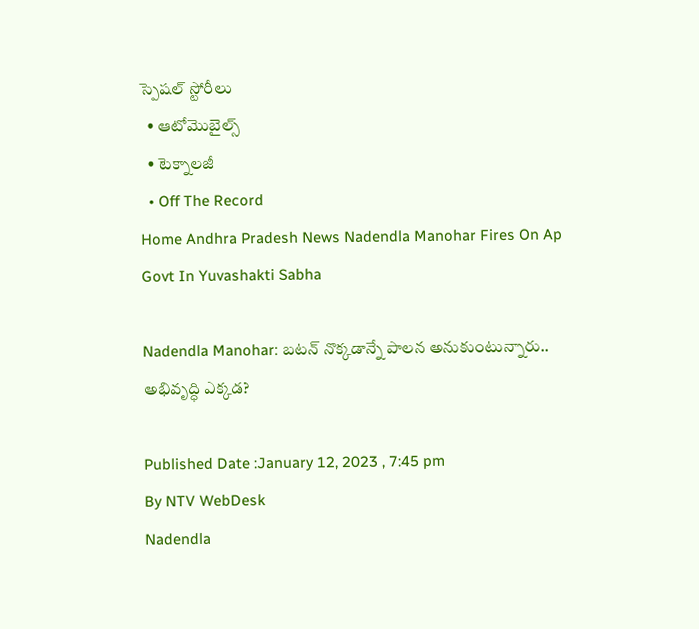స్పెషల్‌ స్టోరీలు
  • ఆటోమొబైల్స్
  • టెక్నాలజీ
  • Off The Record
Home Andhra Pradesh News Nadendla Manohar Fires On Ap Govt In Yuvashakti Sabha

Nadendla Manohar: బటన్ నొక్కడాన్నే పాలన అనుకుంటున్నారు.. అభివృద్ధి ఎక్కడ?

Published Date :January 12, 2023 , 7:45 pm
By NTV WebDesk
Nadendla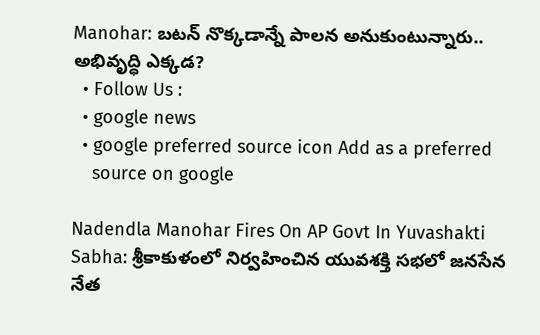Manohar: బటన్ నొక్కడాన్నే పాలన అనుకుంటున్నారు.. అభివృద్ధి ఎక్కడ?
  • Follow Us :
  • google news
  • google preferred source icon Add as a preferred
    source on google

Nadendla Manohar Fires On AP Govt In Yuvashakti Sabha: శ్రీకాకుళంలో నిర్వహించిన యువశక్తి సభలో జనసేన నేత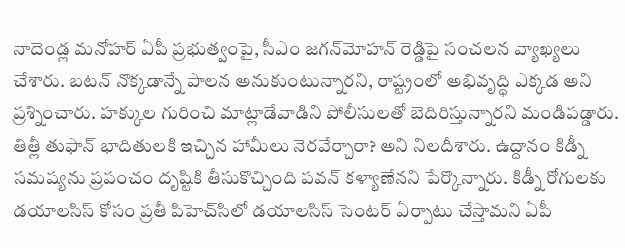నాదెండ్ల మనోహర్ ఏపీ ప్రభుత్వంపై, సీఎం జగన్‌మోహన్ రెడ్డిపై సంచలన వ్యాఖ్యలు చేశారు. బటన్ నొక్కడాన్నే పాలన అనుకుంటున్నారని, రాష్ట్రంలో అభివృద్ధి ఎక్కడ అని ప్రశ్నించారు. హక్కుల గురించి మాట్లాడేవాడిని పోలీసులతో బెదిరిస్తున్నారని మండిపడ్డారు. తిత్లీ తుఫాన్ భాదితులకి ఇచ్చిన హామీలు నెరవేర్చారా? అని నిలదీశారు. ఉద్దానం కిడ్నీ సమష్యను ప్రపంచం దృష్టికి తీసుకొచ్చింది పవన్ కళ్యాణేనని పేర్కొన్నారు. కిడ్నీ రోగులకు డయాలసిస్ కోసం ప్రతీ పిహెచ్‌సిలో డయాలసిస్ సెంటర్ ఏర్పాటు చేస్తామని ఏపీ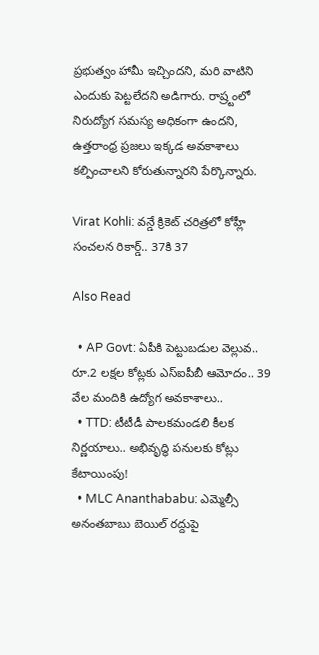ప్రభుత్వం హామీ ఇచ్చిందని, మరి వాటిని ఎందుకు పెట్టలేదని అడిగారు. రాష్ర్టంలో నిరుద్యోగ సమస్య అధికంగా ఉందని, ఉత్తరాంధ్ర ప్రజలు ఇక్కడ అవకాశాలు కల్పించాలని కోరుతున్నారని పేర్కొన్నారు.

Virat Kohli: వన్డే క్రికెట్ చరిత్రలో కోహ్లీ సంచలన రికార్డ్.. 37కి 37

Also Read

  • AP Govt: ఏపీకి పెట్టుబడుల వెల్లువ.. రూ.2 లక్షల కోట్లకు ఎస్ఐపీబీ ఆమోదం.. 39 వేల మందికి ఉద్యోగ అవకాశాలు..
  • TTD: టీటీడీ పాలకమండలి కీలక నిర్ణయాలు.. అభివృద్ధి పనులకు కోట్లు కేటాయింపు!
  • MLC Ananthababu: ఎమ్మెల్సీ అనంతబాబు బెయిల్ రద్దుపై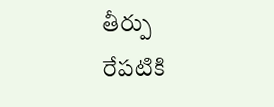తీర్పు రేపటికి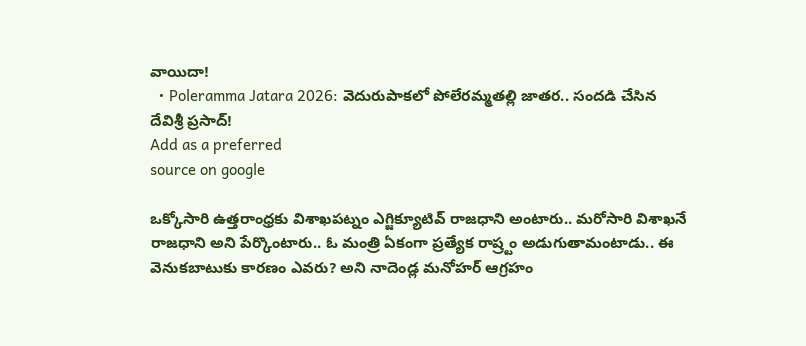వాయిదా!
  • Poleramma Jatara 2026: వెదురుపాకలో పోలేరమ్మతల్లి జాతర.. సందడి చేసిన దేవిశ్రీ ప్రసాద్!
Add as a preferred
source on google

ఒక్కోసారి ఉత్తరాంధ్రకు‌ విశాఖపట్నం ఎగ్జిక్యూటివ్ రాజధాని‌ అంటారు.. మరోసారి విశాఖనే రాజధాని అని పేర్కొంటారు.. ఓ మంత్రి ఏకంగా ప్రత్యేక రాష్ర్టం అడుగుతామంటాడు.. ఈ వెనుకబాటుకు కారణం ఎవరు? అని నాదెండ్ల మనోహర్ ఆగ్రహం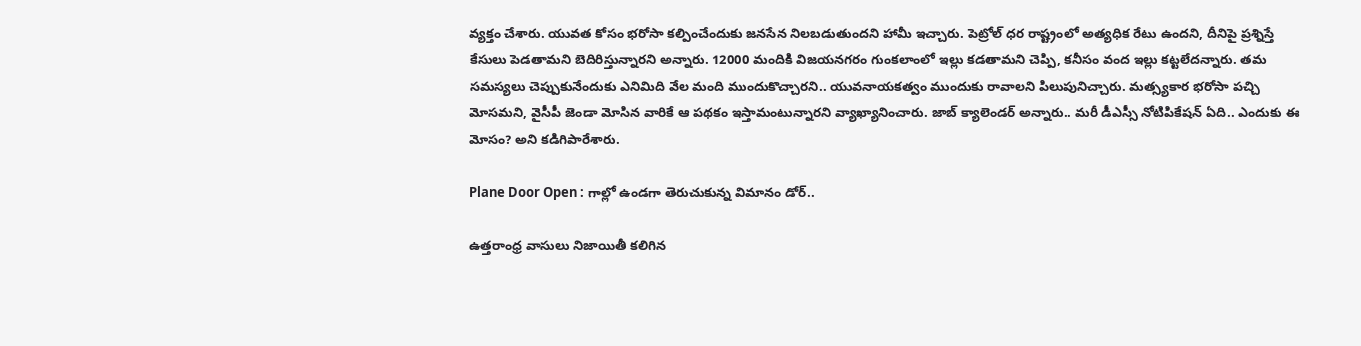వ్యక్తం చేశారు. యువత కోసం భరోసా కల్పించేందుకు జనసేన నిలబడుతుందని హామీ ఇచ్చారు. పెట్రోల్ ధర రాష్ట్రంలో అత్యధిక రేటు ఉందని, దీనిపై ప్రశ్నిస్తే కేసులు పెడతామని బెదిరిస్తున్నారని అన్నారు. 12000 మందికి విజయనగరం గుంకలాంలో ఇల్లు కడతామని చెప్పి, కనీసం వంద ఇల్లు కట్టలేదన్నారు. తమ సమస్యలు చెప్పుకునేందుకు ఎనిమిది వేల మంది ముందుకొచ్చారని.. యువనాయకత్వం ముందుకు రావాలని పిలుపునిచ్చారు. మత్స్యకార భరోసా పచ్చి మోసమని, వైసీపీ జెండా మోసిన వారికే ఆ పథకం ఇస్తామంటున్నారని వ్యాఖ్యానించారు. జాబ్ క్యాలెండర్‌ అన్నారు.. మరీ డీఎస్సీ నోటిపికేషన్ ఏది.. ఎందుకు ఈ మోసం? అని కడిగిపారేశారు.

Plane Door Open : గాల్లో ఉండగా తెరుచుకున్న విమానం డోర్..

ఉత్తరాంధ్ర వాసులు నిజాయితీ కలిగిన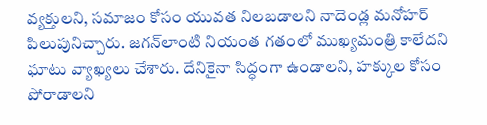వ్యక్తులని, సమాజం కోసం యువత నిలబడాలని నాదెండ్ల మనోహర్ పిలుపునిచ్చారు. జగన్‌లాంటి నియంత‌ గతంలో ముఖ్యమంత్రి కాలేదని ఘాటు వ్యాఖ్యలు చేశారు. దేనికైనా సిద్ధంగా ఉండాలని, హక్కుల కోసం పోరాడాలని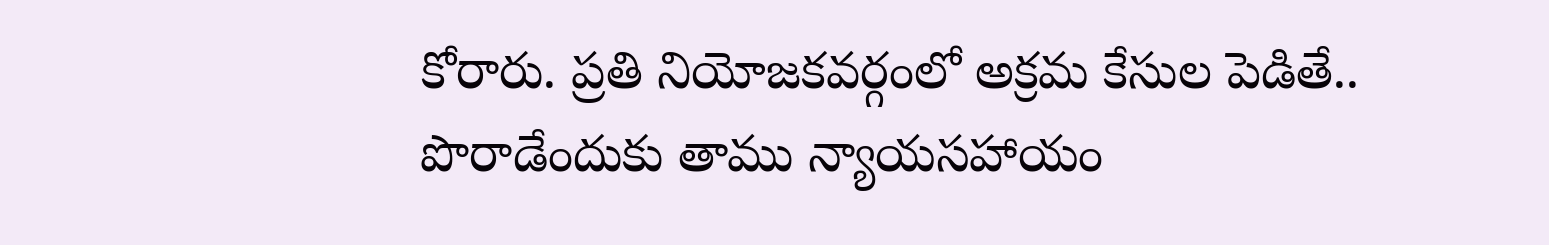కోరారు. ప్రతి నియోజకవర్గంలో అక్రమ కేసుల పెడితే.. పొరాడేందుకు తాము న్యాయసహాయం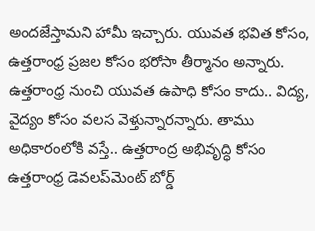అందజేస్తామని హామీ ఇచ్చారు. యువత భవిత కోసం, ఉత్తరాంధ్ర ప్రజల కోసం భరోసా తీర్మానం అన్నారు. ఉత్తరాంధ్ర నుంచి యువత ఉపాధి కోసం కాదు.. విద్య, వైద్యం కోసం వలస వెళ్తున్నారన్నారు. తాము అధికారంలోకి వస్తే.. ఉత్తరాంద్ర అభివృద్ధి కోసం ఉత్తరాంధ్ర డెవలప్‌మెంట్ బోర్డ్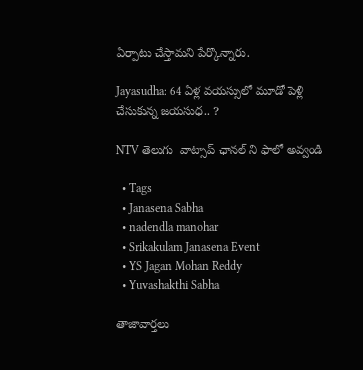ఏర్పాటు చేస్తామని పేర్కొన్నారు.

Jayasudha: 64 ఏళ్ల వయస్సులో మూడో పెళ్లి చేసుకున్న జయసుధ.. ?

NTV తెలుగు  వాట్సాప్ ఛానల్ ని ఫాలో అవ్వండి

  • Tags
  • Janasena Sabha
  • nadendla manohar
  • Srikakulam Janasena Event
  • YS Jagan Mohan Reddy
  • Yuvashakthi Sabha

తాజావార్తలు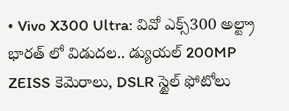• Vivo X300 Ultra: వివో ఎక్స్300 అల్ట్రా భారత్ లో విడుదల.. డ్యుయల్ 200MP ZEISS కెమెరాలు, DSLR స్టైల్ ఫోటోలు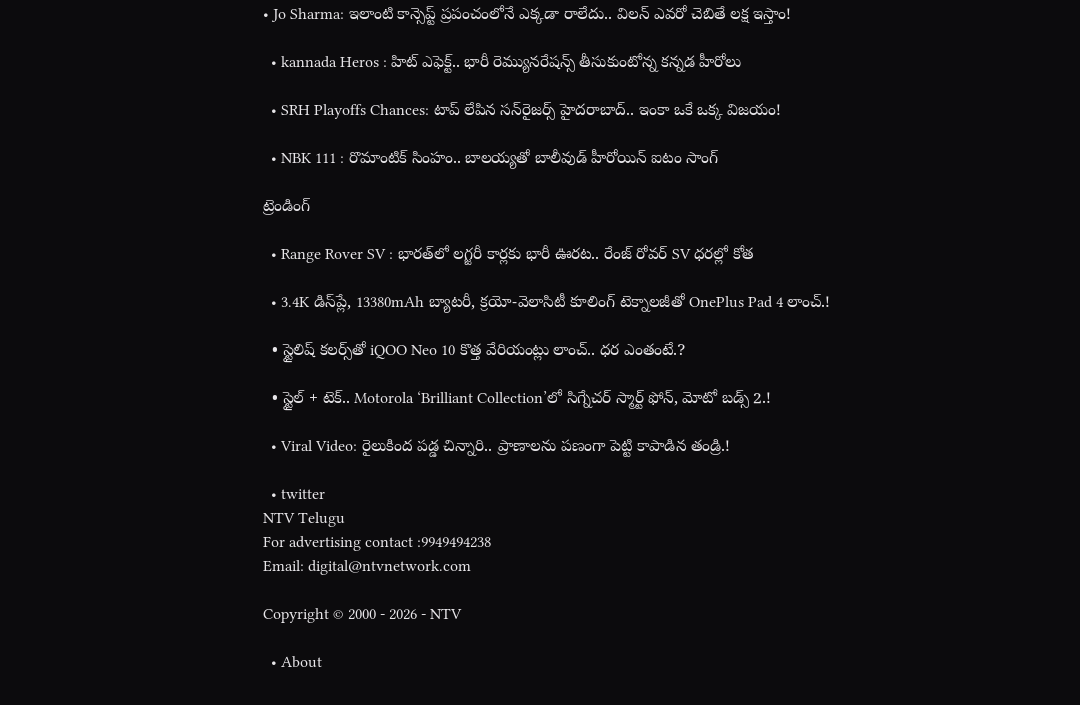• Jo Sharma: ఇలాంటి కాన్సెప్ట్ ప్రపంచంలోనే ఎక్కడా రాలేదు.. విల‌న్ ఎవ‌రో చెబితే ల‌క్ష ఇస్తాం!

  • kannada Heros : హిట్ ఎఫెక్ట్.. భారీ రెమ్యునరేషన్స్ తీసుకుంటోన్న కన్నడ హీరోలు

  • SRH Playoffs Chances: టాప్‌ లేపిన సన్‌రైజర్స్ హైదరాబాద్.. ఇంకా ఒకే ఒక్క విజయం!

  • NBK 111 : రొమాంటిక్ సింహం.. బాలయ్యతో బాలీవుడ్ హీరోయిన్ ఐటం సాంగ్

ట్రెండింగ్‌

  • Range Rover SV : భారత్‌లో లగ్జరీ కార్లకు భారీ ఊరట.. రేంజ్ రోవర్ SV ధరల్లో కోత

  • 3.4K డిస్‌ప్లే, 13380mAh బ్యాటరీ, క్రయో-వెలాసిటీ కూలింగ్ టెక్నాలజీతో OnePlus Pad 4 లాంచ్.!

  • స్టైలిష్ కలర్స్‌తో iQOO Neo 10 కొత్త వేరియంట్లు లాంచ్.. ధర ఎంతంటే.?

  • స్టైల్ + టెక్.. Motorola ‘Brilliant Collection’లో సిగ్నేచర్ స్మార్ట్ ఫోన్, మోటో బడ్స్ 2.!

  • Viral Video: రైలుకింద పడ్డ చిన్నారి.. ప్రాణాలను పణంగా పెట్టి కాపాడిన తండ్రి.!

  • twitter
NTV Telugu
For advertising contact :9949494238
Email: digital@ntvnetwork.com

Copyright © 2000 - 2026 - NTV

  • About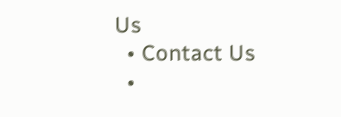Us
  • Contact Us
  •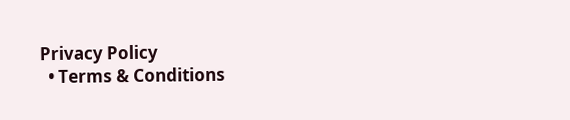Privacy Policy
  • Terms & Conditions